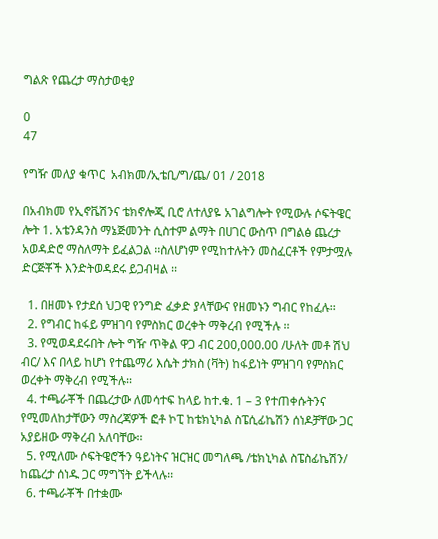ግልጽ የጨረታ ማስታወቂያ

0
47

የግዥ መለያ ቁጥር  አብክመ/ኢቴቢ/ግ/ጨ/ 01 / 2018

በአብክመ የኢኖቬሽንና ቴክኖሎጂ ቢሮ ለተለያዬ አገልግሎት የሚውሉ ሶፍትዌር ሎት 1. አቴንዳንስ ማኔጅመንት ሲስተም ልማት በሀገር ውስጥ በግልፅ ጨረታ አወዳድሮ ማስለማት ይፈልጋል ፡፡ስለሆነም የሚከተሉትን መስፈርቶች የምታሟሉ ድርጅቾች እንድትወዳደሩ ይጋብዛል ፡፡

  1. በዘመኑ የታደሰ ህጋዊ የንግድ ፈቃድ ያላቸውና የዘመኑን ግብር የከፈሉ፡፡
  2. የግብር ከፋይ ምዝገባ የምስክር ወረቀት ማቅረብ የሚችሉ ፡፡
  3. የሚወዳደሩበት ሎት ግዥ ጥቅል ዋጋ ብር 200,000.00 /ሁለት መቶ ሽህ ብር/ እና በላይ ከሆነ የተጨማሪ እሴት ታክስ (ቫት) ከፋይነት ምዝገባ የምስክር ወረቀት ማቅረብ የሚችሉ፡፡
  4. ተጫራቾች በጨረታው ለመሳተፍ ከላይ ከተ.ቁ. 1 – 3 የተጠቀሱትንና የሚመለከታቸውን ማስረጃዎች ፎቶ ኮፒ ከቴክኒካል ስፔሲፊኬሽን ሰነዶቻቸው ጋር አያይዘው ማቅረብ አለባቸው፡፡
  5. የሚለሙ ሶፍትዌሮችን ዓይነትና ዝርዝር መግለጫ /ቴክኒካል ስፔስፊኬሽን/ ከጨረታ ሰነዱ ጋር ማግኘት ይችላሉ፡፡
  6. ተጫራቾች በተቋሙ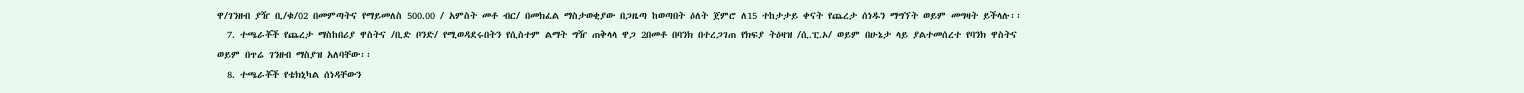ዋ/ገንዘብ ያዥ ቢ/ቁ/02 በመምጣትና የማይመለስ 500.00 / አምስት መቶ ብር/ በመክፈል ማስታወቂያው በጋዜጣ ከወጣበት ዕለት ጀምሮ ለ15 ተከታታይ ቀናት የጨረታ ሰነዱን ማግኘት ወይም መግዛት ይችላሉ፡፡
  7. ተጫራቾች የጨረታ ማስከበሪያ ዋስትና /ቢድ ቦንድ/ የሚወዳደሩበትን የሲስተም ልማት ግዥ ጠቅላላ ዋጋ 2በመቶ በባንክ በተረጋገጠ የክፍያ ትዕዛዝ /ሲ.ፒ.ኦ/ ወይም በሁኔታ ላይ ያልተመሰረተ የባንክ ዋስትና ወይም በጥሬ ገንዘብ ማስያዝ አለባቸው፡፡
  8. ተጫራቾች የቴክኒካል ሰነዳቸውን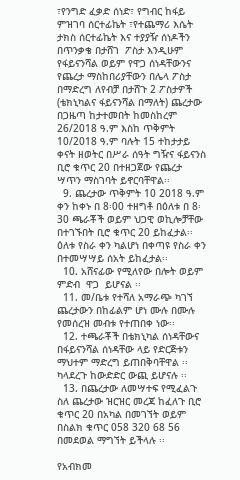፣የንግድ ፈቃድ ሰነድ፣ የግብር ከፋይ ምዝገባ ሰርተፊኬት ፣የተጨማሪ እሴት ታክስ ሰርተፊኬት እና ተያያዥ ሰነዶችን በጥንቃቄ በታሸገ  ፖስታ እንዲሁም የፋይናንሻል ወይም የዋጋ ሰነዳቸውንና የጨረታ ማስከበሪያቸውን በሌላ ፖስታ በማድረግ ለየብቻ በታሸጉ 2 ፖስታዎች (ቴክኒካልና ፋይናንሻል በማለት) ጨረታው በጋዜጣ ከታተመበት ከመስከረም 26/2018 ዓ.ም እስከ ጥቅምት 10/2018 ዓ.ም ባሉት 15 ተከታታይ ቀናት ዘወትር በሥራ ሰዓት ግዥና ፋይናንስ ቢሮ ቁጥር 20 በተዘጋጀው የጨረታ ሣጥን ማስገባት ይኖርባቸዋል፡፡
  9. ጨረታው ጥቅምት 10 2018 ዓ.ም ቀን ከቀኑ በ 8፡00 ተዘግቶ በዕለቱ በ 8፡30 ጫራቾች ወይም ህጋዊ ወኪሎቻቸው በተገኙበት ቢሮ ቁጥር 20 ይከፈታል፡፡ ዕለቱ የስራ ቀን ካልሆነ በቀጣዩ የስራ ቀን በተመሣሣይ ሰአት ይከፈታል፡፡
  10. አሸናፊው የሚለየው በሎት ወይም ምድብ  ዋጋ  ይሆናል ፡፡
  11. መ/ቤቱ የተሻለ አማራጭ ካገኘ ጨረታውን በከፊልም ሆነ ሙሉ በሙሉ የመሰረዝ መብቱ የተጠበቀ ነው፡፡
  12. ተጫራቾች በቴክኒካል ሰነዳቸውና በፋይናንሻል ሰነዳቸው ላይ የድርጅቱን ማህተም ማድረግ ይጠበቅባቸዋል ፡፡ካላደረጉ ከውድድር ውጪ ይሆናሉ ፡፡
  13. በጨረታው ለመሣተፍ የሚፈልጉ ስለ ጨረታው ዝርዝር መረጃ ከፈለጉ ቢሮ ቁጥር 20 በአካል በመገኘት ወይም በስልክ ቁጥር 058 320 68 56 በመደወል ማግኘት ይችላሉ ፡፡

የአብክመ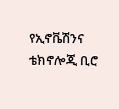የኢኖቬሽንና ቴክኖሎጂ ቢሮ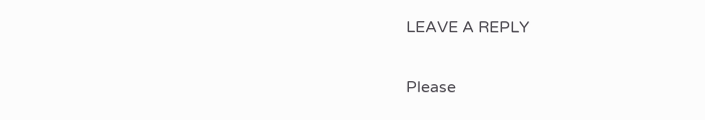LEAVE A REPLY

Please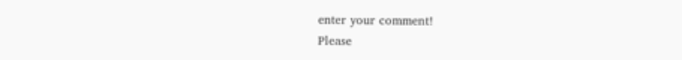enter your comment!
Please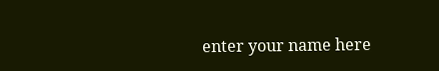enter your name here